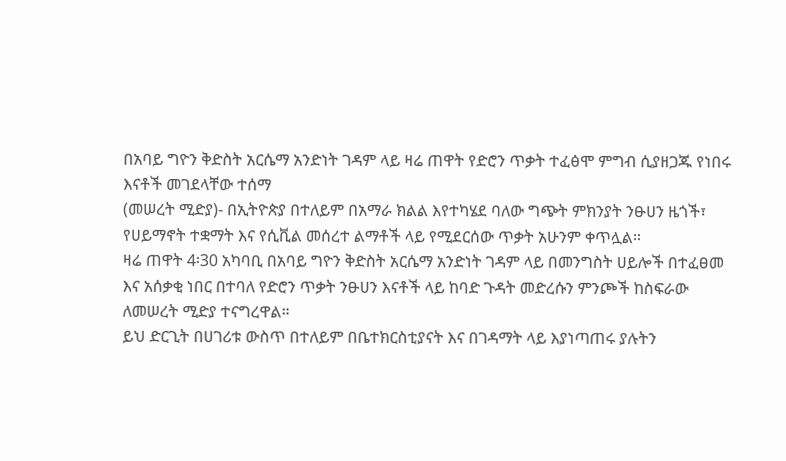በአባይ ግዮን ቅድስት አርሴማ አንድነት ገዳም ላይ ዛሬ ጠዋት የድሮን ጥቃት ተፈፅሞ ምግብ ሲያዘጋጁ የነበሩ እናቶች መገደላቸው ተሰማ
(መሠረት ሚድያ)- በኢትዮጵያ በተለይም በአማራ ክልል እየተካሄደ ባለው ግጭት ምክንያት ንፁሀን ዜጎች፣ የሀይማኖት ተቋማት እና የሲቪል መሰረተ ልማቶች ላይ የሚደርሰው ጥቃት አሁንም ቀጥሏል።
ዛሬ ጠዋት 4፡30 አካባቢ በአባይ ግዮን ቅድስት አርሴማ አንድነት ገዳም ላይ በመንግስት ሀይሎች በተፈፀመ እና አሰቃቂ ነበር በተባለ የድሮን ጥቃት ንፁሀን እናቶች ላይ ከባድ ጉዳት መድረሱን ምንጮች ከስፍራው ለመሠረት ሚድያ ተናግረዋል።
ይህ ድርጊት በሀገሪቱ ውስጥ በተለይም በቤተክርስቲያናት እና በገዳማት ላይ እያነጣጠሩ ያሉትን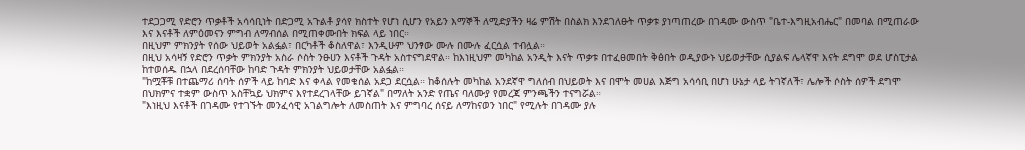ተደጋጋሚ የድሮን ጥቃቶች አሳሳቢነት በድጋሚ አጉልቶ ያሳየ ክስተት የሆነ ሲሆን የአይን እማኞች ለሚድያችን ዛሬ ምሽት በስልክ እንደገለፁት ጥቃቱ ያነጣጠረው በገዳሙ ውስጥ "ቤተ-እግዚአብሔር" በመባል በሚጠራው እና እናቶች ለምዕመናን ምግብ ለማብሰል በሚጠቀሙበት ክፍል ላይ ነበር።
በዚህም ምክንያት የሰው ህይወት አልፏል፣ በርካቶች ቆስለዋል፣ እንዲሁም ህንፃው ሙሉ በሙሉ ፈርሷል ተብሏል።
በዚህ አሳዛኝ የድሮን ጥቃት ምክንያት አስራ ሶስት ንፁሀን እናቶች ጉዳት አስተናግደዋል። ከእነዚህም መካከል አንዲት እናት ጥቃቱ በተፈፀመበት ቅፅበት ወዲያውኑ ህይወታቸው ሲያልፍ ሌላኛዋ እናት ደግሞ ወደ ሆስፒታል ከተወሰዱ በኋላ በደረሰባቸው ከባድ ጉዳት ምክንያት ህይወታቸው አልፏል።
"ከሟቾቹ በተጨማሪ ሰባት ሰዎች ላይ ከባድ እና ቀላል የመቁሰል አደጋ ደርሷል። ከቆሰሉት መካከል አንደኛዋ ግለሰብ በህይወት እና በሞት መሀል እጅግ አሳሳቢ በሆነ ሁኔታ ላይ ትገኛለች፣ ሌሎች ሶስት ሰዎች ደግሞ በህክምና ተቋም ውስጥ አስቸኳይ ህክምና እየተደረገላቸው ይገኛል" በማለት አንድ የጤና ባለሙያ የመረጃ ምንጫችን ተናግሯል።
"እነዚህ እናቶች በገዳሙ የተገኙት መንፈሳዊ አገልግሎት ለመስጠት እና ምግባረ ሰናይ ለማከናወን ነበር" የሚሉት በገዳሙ ያሉ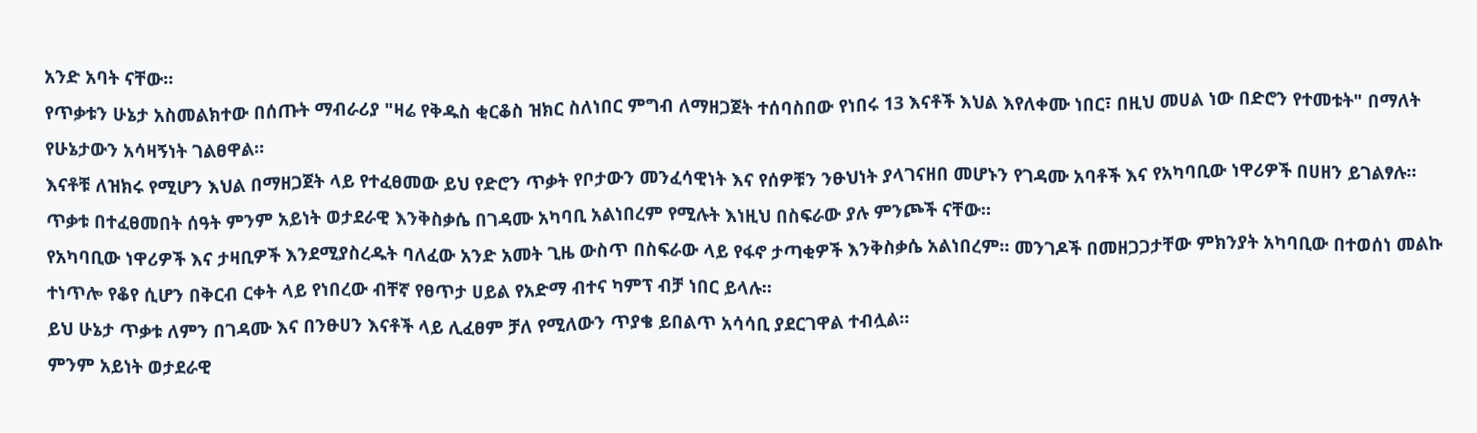አንድ አባት ናቸው።
የጥቃቱን ሁኔታ አስመልክተው በሰጡት ማብራሪያ "ዛሬ የቅዱስ ቂርቆስ ዝክር ስለነበር ምግብ ለማዘጋጀት ተሰባስበው የነበሩ 13 እናቶች እህል እየለቀሙ ነበር፣ በዚህ መሀል ነው በድሮን የተመቱት" በማለት የሁኔታውን አሳዛኝነት ገልፀዋል።
እናቶቹ ለዝክሩ የሚሆን እህል በማዘጋጀት ላይ የተፈፀመው ይህ የድሮን ጥቃት የቦታውን መንፈሳዊነት እና የሰዎቹን ንፁህነት ያላገናዘበ መሆኑን የገዳሙ አባቶች እና የአካባቢው ነዋሪዎች በሀዘን ይገልፃሉ።
ጥቃቱ በተፈፀመበት ሰዓት ምንም አይነት ወታደራዊ እንቅስቃሴ በገዳሙ አካባቢ አልነበረም የሚሉት እነዚህ በስፍራው ያሉ ምንጮች ናቸው።
የአካባቢው ነዋሪዎች እና ታዛቢዎች እንደሚያስረዱት ባለፈው አንድ አመት ጊዜ ውስጥ በስፍራው ላይ የፋኖ ታጣቂዎች እንቅስቃሴ አልነበረም። መንገዶች በመዘጋጋታቸው ምክንያት አካባቢው በተወሰነ መልኩ ተነጥሎ የቆየ ሲሆን በቅርብ ርቀት ላይ የነበረው ብቸኛ የፀጥታ ሀይል የአድማ ብተና ካምፕ ብቻ ነበር ይላሉ።
ይህ ሁኔታ ጥቃቱ ለምን በገዳሙ እና በንፁሀን እናቶች ላይ ሊፈፀም ቻለ የሚለውን ጥያቄ ይበልጥ አሳሳቢ ያደርገዋል ተብሏል።
ምንም አይነት ወታደራዊ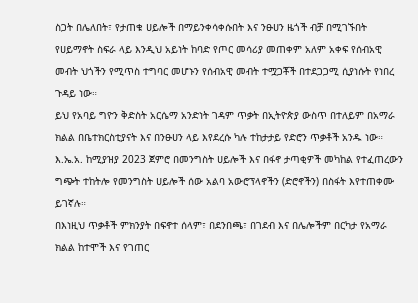ስጋት በሌለበት፣ የታጠቁ ሀይሎች በማይንቀሳቀሱበት እና ንፁሀን ዜጎች ብቻ በሚገኙበት የሀይማኖት ስፍራ ላይ እንዲህ አይነት ከባድ የጦር መሳሪያ መጠቀም አለም አቀፍ የሰብአዊ መብት ህጎችን የሚጥስ ተግባር መሆኑን የሰብአዊ መብት ተሟጋቾች በተደጋጋሚ ሲያነሱት የነበረ ጉዳይ ነው።
ይህ የአባይ ግዮን ቅድስት አርሴማ አንድነት ገዳም ጥቃት በኢትዮጵያ ውስጥ በተለይም በአማራ ክልል በቤተክርስቲያናት እና በንፁሀን ላይ እየደረሱ ካሉ ተከታታይ የድሮን ጥቃቶች አንዱ ነው።
እ.ኤ.አ. ከሚያዝያ 2023 ጀምሮ በመንግስት ሀይሎች እና በፋኖ ታጣቂዎች መካከል የተፈጠረውን ግጭት ተከትሎ የመንግስት ሀይሎች ሰው አልባ አውሮፕላኖችን (ድሮኖችን) በስፋት እየተጠቀሙ ይገኛሉ።
በእነዚህ ጥቃቶች ምክንያት በፍኖተ ሰላም፣ በደንበጫ፣ በገደብ እና በሌሎችም በርካታ የአማራ ክልል ከተሞች እና የገጠር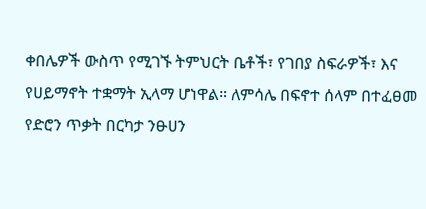ቀበሌዎች ውስጥ የሚገኙ ትምህርት ቤቶች፣ የገበያ ስፍራዎች፣ እና የሀይማኖት ተቋማት ኢላማ ሆነዋል። ለምሳሌ በፍኖተ ሰላም በተፈፀመ የድሮን ጥቃት በርካታ ንፁሀን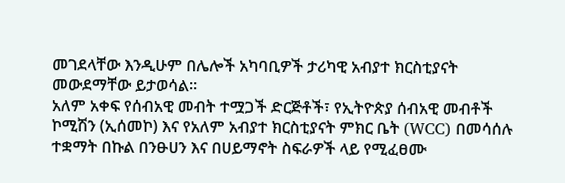መገደላቸው እንዲሁም በሌሎች አካባቢዎች ታሪካዊ አብያተ ክርስቲያናት መውደማቸው ይታወሳል።
አለም አቀፍ የሰብአዊ መብት ተሟጋች ድርጅቶች፣ የኢትዮጵያ ሰብአዊ መብቶች ኮሚሽን (ኢሰመኮ) እና የአለም አብያተ ክርስቲያናት ምክር ቤት (WCC) በመሳሰሉ ተቋማት በኩል በንፁሀን እና በሀይማኖት ስፍራዎች ላይ የሚፈፀሙ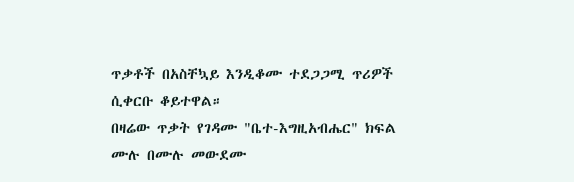ጥቃቶች በአስቸኳይ እንዲቆሙ ተደጋጋሚ ጥሪዎች ሲቀርቡ ቆይተዋል።
በዛሬው ጥቃት የገዳሙ "ቤተ-እግዚአብሔር" ክፍል ሙሉ በሙሉ መውደሙ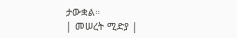ታውቋል።
| መሠረት ሚድያ |